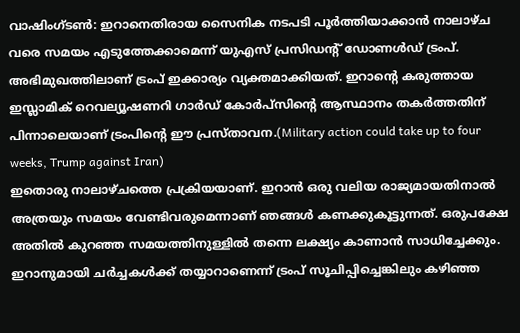വാഷിംഗ്ടൺ: ഇറാനെതിരായ സൈനിക നടപടി പൂർത്തിയാക്കാൻ നാലാഴ്ച വരെ സമയം എടുത്തേക്കാമെന്ന് യുഎസ് പ്രസിഡന്റ് ഡോണൾഡ് ട്രംപ്. അഭിമുഖത്തിലാണ് ട്രംപ് ഇക്കാര്യം വ്യക്തമാക്കിയത്. ഇറാന്റെ കരുത്തായ ഇസ്ലാമിക് റെവല്യൂഷണറി ഗാർഡ് കോർപ്സിന്റെ ആസ്ഥാനം തകർത്തതിന് പിന്നാലെയാണ് ട്രംപിന്റെ ഈ പ്രസ്താവന.(Military action could take up to four weeks, Trump against Iran)
ഇതൊരു നാലാഴ്ചത്തെ പ്രക്രിയയാണ്. ഇറാൻ ഒരു വലിയ രാജ്യമായതിനാൽ അത്രയും സമയം വേണ്ടിവരുമെന്നാണ് ഞങ്ങൾ കണക്കുകൂട്ടുന്നത്. ഒരുപക്ഷേ അതിൽ കുറഞ്ഞ സമയത്തിനുള്ളിൽ തന്നെ ലക്ഷ്യം കാണാൻ സാധിച്ചേക്കും. ഇറാനുമായി ചർച്ചകൾക്ക് തയ്യാറാണെന്ന് ട്രംപ് സൂചിപ്പിച്ചെങ്കിലും കഴിഞ്ഞ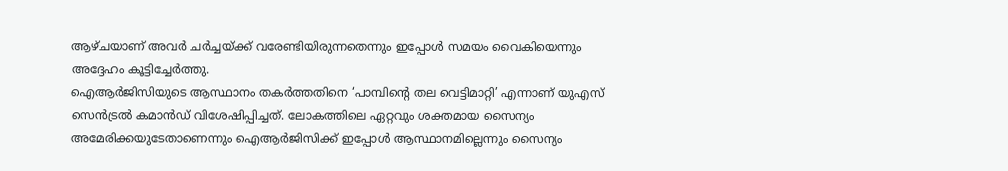ആഴ്ചയാണ് അവർ ചർച്ചയ്ക്ക് വരേണ്ടിയിരുന്നതെന്നും ഇപ്പോൾ സമയം വൈകിയെന്നും അദ്ദേഹം കൂട്ടിച്ചേർത്തു.
ഐആർജിസിയുടെ ആസ്ഥാനം തകർത്തതിനെ ‘പാമ്പിന്റെ തല വെട്ടിമാറ്റി’ എന്നാണ് യുഎസ് സെൻട്രൽ കമാൻഡ് വിശേഷിപ്പിച്ചത്. ലോകത്തിലെ ഏറ്റവും ശക്തമായ സൈന്യം അമേരിക്കയുടേതാണെന്നും ഐആർജിസിക്ക് ഇപ്പോൾ ആസ്ഥാനമില്ലെന്നും സൈന്യം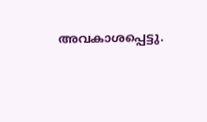അവകാശപ്പെട്ടു.